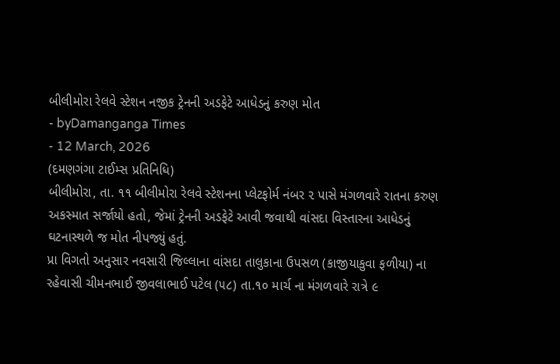બીલીમોરા રેલવે સ્ટેશન નજીક ટ્રેનની અડફેટે આધેડનું કરુણ મોત
- byDamanganga Times
- 12 March, 2026
(દમણગંગા ટાઈમ્સ પ્રતિનિધિ)
બીલીમોરા, તા. ૧૧ બીલીમોરા રેલવે સ્ટેશનના પ્લેટફોર્મ નંબર ૨ પાસે મંગળવારે રાતના કરુણ અકસ્માત સર્જાયો હતો, જેમાં ટ્રેનની અડફેટે આવી જવાથી વાંસદા વિસ્તારના આધેડનું ઘટનાસ્થળે જ મોત નીપજ્યું હતું.
પ્રા વિગતો અનુસાર નવસારી જિલ્લાના વાંસદા તાલુકાના ઉપસળ (કાજીયાકુવા ફળીયા) ના રહેવાસી ચીમનભાઈ જીવલાભાઈ પટેલ (૫૮) તા.૧૦ માર્ચ ના મંગળવારે રાત્રે ૯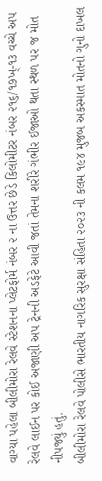વાગ્યા પહેલા બીલીમોરા રેલવે સ્ટેશનના પ્લેટફોર્મ નંબર ૨ ના ઉત્તર છેડે કિલોમીટર નંબર ૨૧૬/૧૭ખ્-૧૩ વચ્ચે અપ રેલવે લાઈન પર કોઈ અજાણી અપ ટ્રેનની અડફેટે આવી જતાં તેમના શરીરે ગંભીર ઈજાઓ થતા સ્થળ પર જ મોત નીપજ્યું હતું.
બીલીમોરા રેલવે પોલીસે ભારતીય નાગરિક સુરક્ષા સંહિતા ૨૦૨૩ ની કલમ ૧૯૪ મુજબ અકસ્માત મોતનો ગુનો દાખલ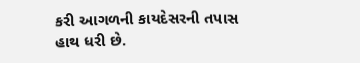કરી આગળની કાયદેસરની તપાસ હાથ ધરી છે.